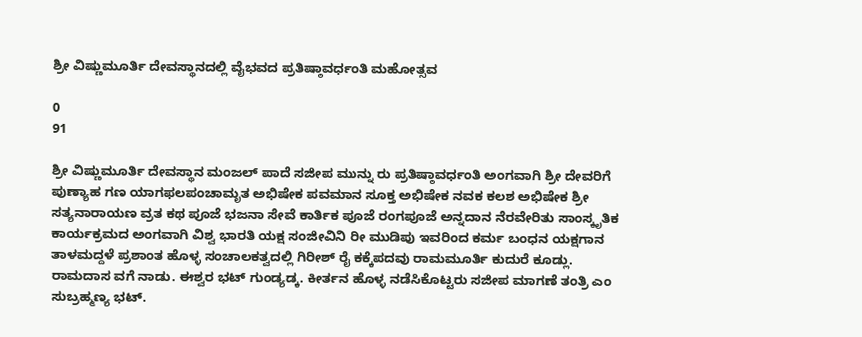ಶ್ರೀ ವಿಷ್ಣುಮೂರ್ತಿ ದೇವಸ್ಥಾನದಲ್ಲಿ ವೈಭವದ ಪ್ರತಿಷ್ಠಾವರ್ಧಂತಿ ಮಹೋತ್ಸವ

0
91

ಶ್ರೀ ವಿಷ್ಣುಮೂರ್ತಿ ದೇವಸ್ಥಾನ ಮಂಜಲ್ ಪಾದೆ ಸಜೀಪ ಮುನ್ನು ರು ಪ್ರತಿಷ್ಠಾವರ್ಧಂತಿ ಅಂಗವಾಗಿ ಶ್ರೀ ದೇವರಿಗೆ ಪುಣ್ಯಾಹ ಗಣ ಯಾಗಫಲಪಂಚಾಮೃತ ಅಭಿಷೇಕ ಪವಮಾನ ಸೂಕ್ತ ಅಭಿಷೇಕ ನವಕ ಕಲಶ ಅಭಿಷೇಕ ಶ್ರೀ ಸತ್ಯನಾರಾಯಣ ವ್ರತ ಕಥ ಪೂಜೆ ಭಜನಾ ಸೇವೆ ಕಾರ್ತಿಕ ಪೂಜೆ ರಂಗಪೂಜೆ ಅನ್ನದಾನ ನೆರವೇರಿತು ಸಾಂಸ್ಕೃತಿಕ ಕಾರ್ಯಕ್ರಮದ ಅಂಗವಾಗಿ ವಿಶ್ವ ಭಾರತಿ ಯಕ್ಷ ಸಂಜೀವಿನಿ ರೀ ಮುಡಿಪು ಇವರಿಂದ ಕರ್ಮ ಬಂಧನ ಯಕ್ಷಗಾನ ತಾಳಮದ್ದಳೆ ಪ್ರಶಾಂತ ಹೊಳ್ಳ ಸಂಚಾಲಕತ್ವದಲ್ಲಿ ಗಿರೀಶ್ ರೈ ಕಕ್ಕೆಪದವು ರಾಮಮೂರ್ತಿ ಕುದುರೆ ಕೂಡ್ಲು. ರಾಮದಾಸ ವಗೆ ನಾಡು. ಈಶ್ವರ ಭಟ್ ಗುಂಡ್ಯಡ್ಕ. ಕೀರ್ತನ ಹೊಳ್ಳ ನಡೆಸಿಕೊಟ್ಟರು ಸಜೀಪ ಮಾಗಣೆ ತಂತ್ರಿ ಎಂ ಸುಬ್ರಹ್ಮಣ್ಯ ಭಟ್.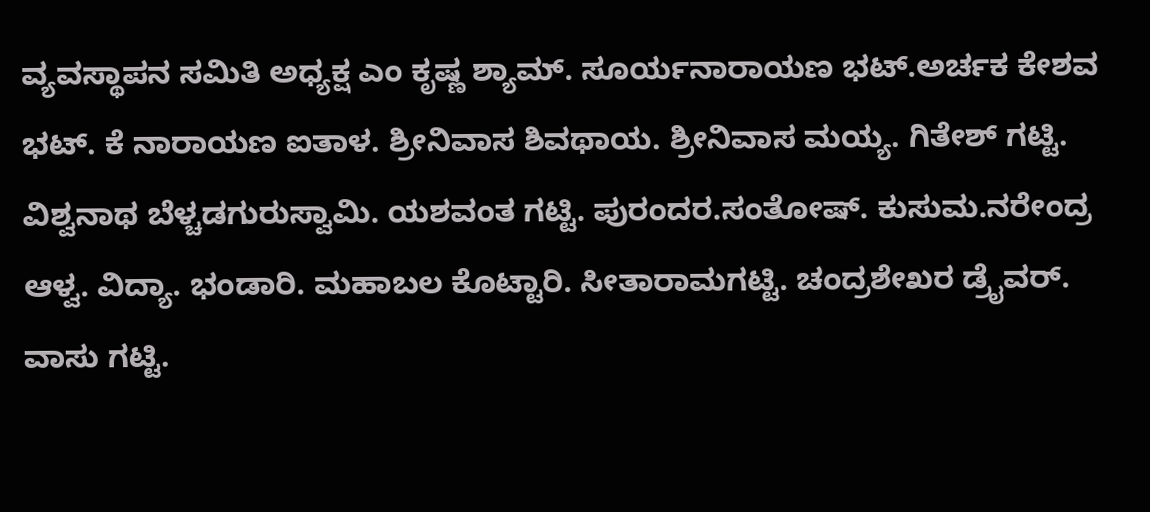ವ್ಯವಸ್ಥಾಪನ ಸಮಿತಿ ಅಧ್ಯಕ್ಷ ಎಂ ಕೃಷ್ಣ ಶ್ಯಾಮ್. ಸೂರ್ಯನಾರಾಯಣ ಭಟ್.ಅರ್ಚಕ ಕೇಶವ ಭಟ್. ಕೆ ನಾರಾಯಣ ಐತಾಳ. ಶ್ರೀನಿವಾಸ ಶಿವಥಾಯ. ಶ್ರೀನಿವಾಸ ಮಯ್ಯ. ಗಿತೇಶ್ ಗಟ್ಟಿ. ವಿಶ್ವನಾಥ ಬೆಳ್ಚಡಗುರುಸ್ವಾಮಿ. ಯಶವಂತ ಗಟ್ಟಿ. ಪುರಂದರ.ಸಂತೋಷ್. ಕುಸುಮ.ನರೇಂದ್ರ ಆಳ್ವ. ವಿದ್ಯಾ. ಭಂಡಾರಿ. ಮಹಾಬಲ ಕೊಟ್ಟಾರಿ. ಸೀತಾರಾಮಗಟ್ಟಿ. ಚಂದ್ರಶೇಖರ ಡ್ರೈವರ್. ವಾಸು ಗಟ್ಟಿ.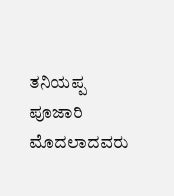ತನಿಯಪ್ಪ ಪೂಜಾರಿ ಮೊದಲಾದವರು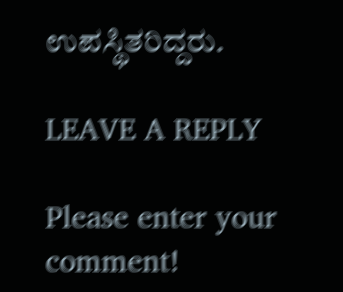ಉಪಸ್ಥಿತರಿದ್ದರು.

LEAVE A REPLY

Please enter your comment!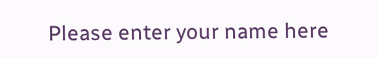Please enter your name here